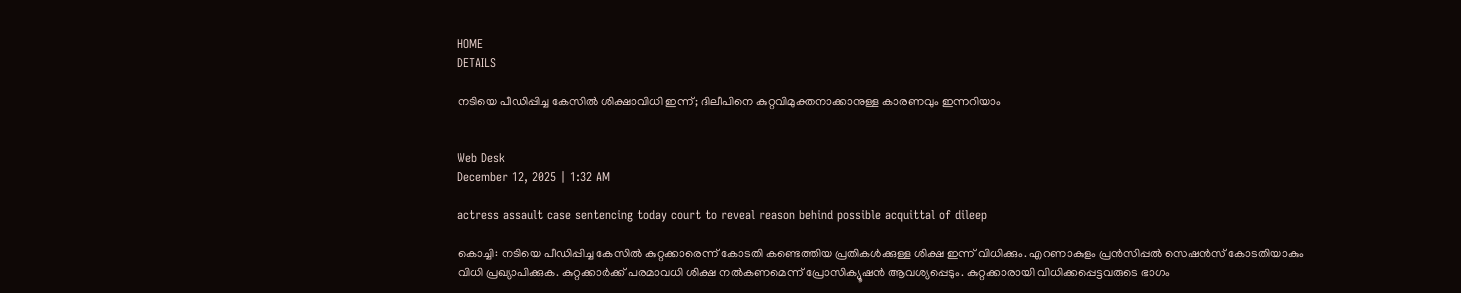HOME
DETAILS

നടിയെ പീഡിപ്പിച്ച കേസില്‍ ശിക്ഷാവിധി ഇന്ന്; ദിലീപിനെ കുറ്റവിമുക്തനാക്കാനുള്ള കാരണവും ഇന്നറിയാം


Web Desk
December 12, 2025 | 1:32 AM

actress assault case sentencing today court to reveal reason behind possible acquittal of dileep

കൊച്ചി: നടിയെ പീഡിപ്പിച്ച കേസില്‍ കുറ്റക്കാരെന്ന് കോടതി കണ്ടെത്തിയ പ്രതികള്‍ക്കുള്ള ശിക്ഷ ഇന്ന് വിധിക്കും. എറണാകുളം പ്രന്‍സിപ്പല്‍ സെഷന്‍സ് കോടതിയാകും വിധി പ്രഖ്യാപിക്കുക. കുറ്റക്കാർക്ക് പരമാവധി ശിക്ഷ നൽകണമെന്ന് പ്രോസിക്യൂഷൻ ആവശ്യപ്പെടും. കുറ്റക്കാരായി വിധിക്കപ്പെട്ടവരുടെ ഭാഗം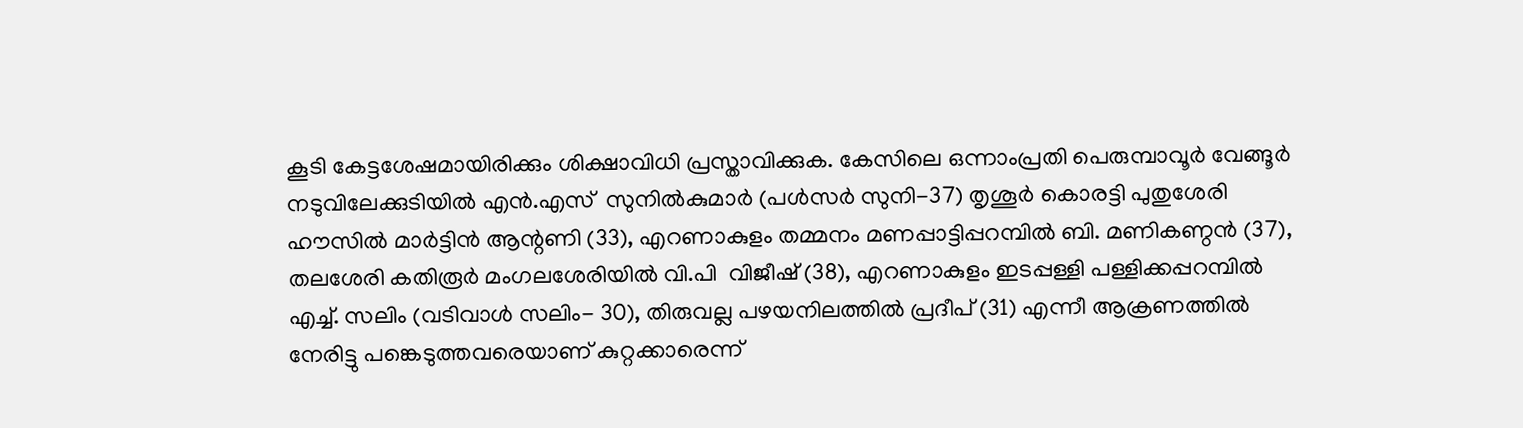കൂടി കേട്ടശേഷമായിരിക്കും ശിക്ഷാവിധി പ്രസ്താവിക്കുക. കേസിലെ ഒന്നാംപ്രതി പെരുമ്പാവൂർ വേങ്ങൂർ നടുവിലേക്കുടിയിൽ എൻ.എസ്  സുനിൽകുമാർ (പൾസർ സുനി-37) തൃശൂർ കൊരട്ടി പുതുശേരി ഹൗസിൽ മാർട്ടിൻ ആന്റണി (33), എറണാകുളം തമ്മനം മണപ്പാട്ടിപ്പറമ്പിൽ ബി. മണികണ്ഠൻ (37), തലശേരി കതിരൂർ മംഗലശേരിയിൽ വി.പി  വിജീഷ് (38), എറണാകുളം ഇടപ്പള്ളി പള്ളിക്കപ്പറമ്പിൽ എച്ച്. സലിം (വടിവാൾ സലിം- 30), തിരുവല്ല പഴയനിലത്തിൽ പ്രദീപ് (31) എന്നീ ആക്രണത്തിൽ നേരിട്ടു പങ്കെടുത്തവരെയാണ് കുറ്റക്കാരെന്ന്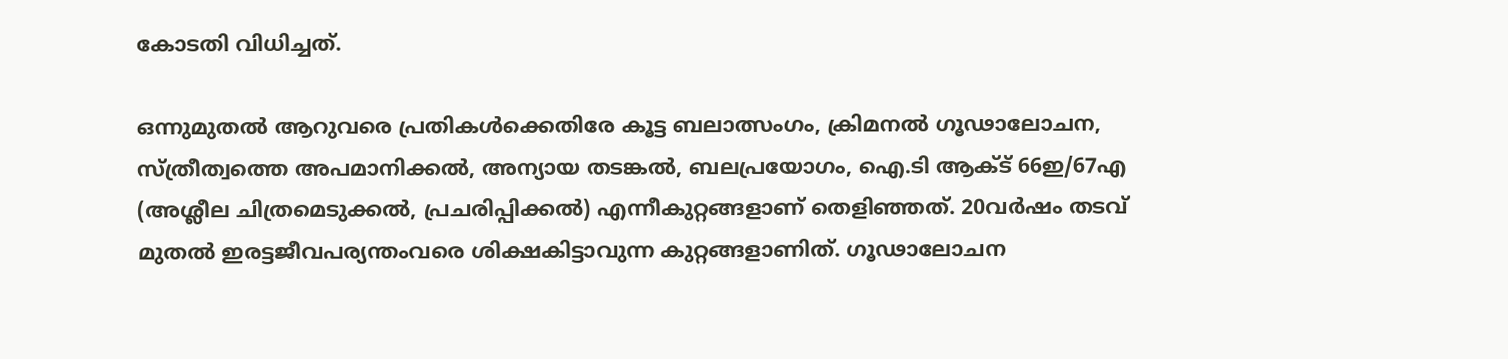കോടതി വിധിച്ചത്.

ഒന്നുമുതൽ ആറുവരെ പ്രതികൾക്കെതിരേ കൂട്ട ബലാത്സംഗം, ക്രിമനൽ ഗൂഢാലോചന, സ്ത്രീത്വത്തെ അപമാനിക്കൽ, അന്യായ തടങ്കൽ, ബലപ്രയോഗം, ഐ.ടി ആക്ട് 66ഇ/67എ (അശ്ലീല ചിത്രമെടുക്കൽ, പ്രചരിപ്പിക്കൽ) എന്നീകുറ്റങ്ങളാണ് തെളിഞ്ഞത്. 20വർഷം തടവ് മുതൽ ഇരട്ടജീവപര്യന്തംവരെ ശിക്ഷകിട്ടാവുന്ന കുറ്റങ്ങളാണിത്. ഗൂഢാലോചന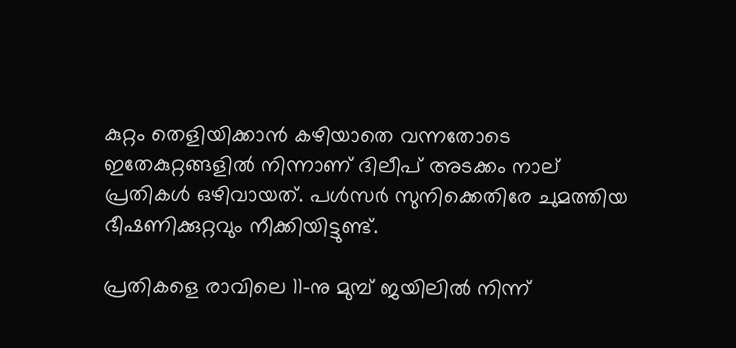കുറ്റം തെളിയിക്കാൻ കഴിയാതെ വന്നതോടെ ഇതേകുറ്റങ്ങളിൽ നിന്നാണ് ദിലീപ് അടക്കം നാല് പ്രതികൾ ഒഴിവായത്. പൾസർ സുനിക്കെതിരേ ചുമത്തിയ ഭീഷണിക്കുറ്റവും നീക്കിയിട്ടുണ്ട്.

പ്രതികളെ രാവിലെ 11-നു മുമ്പ് ജയിലില്‍ നിന്ന്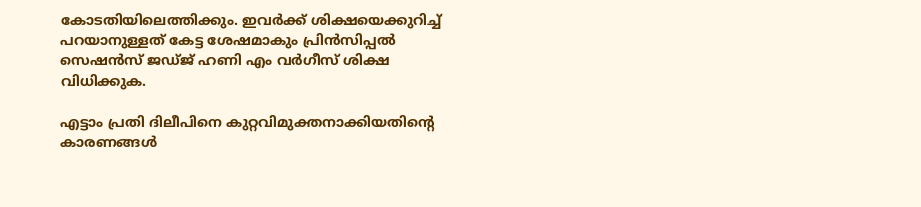കോടതിയിലെത്തിക്കും. ഇവര്‍ക്ക് ശിക്ഷയെക്കുറിച്ച് പറയാനുള്ളത് കേട്ട ശേഷമാകും പ്രിന്‍സിപ്പല്‍ സെഷന്‍സ് ജഡ്ജ് ഹണി എം വര്‍ഗീസ് ശിക്ഷ വിധിക്കുക.

എട്ടാം പ്രതി ദിലീപിനെ കുറ്റവിമുക്തനാക്കിയതിന്റെ കാരണങ്ങള്‍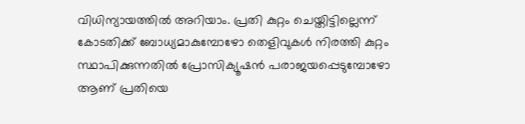വിധിന്യായത്തില്‍ അറിയാം. പ്രതി കുറ്റം ചെയ്തിട്ടില്ലെന്ന് കോടതിക്ക് ബോധ്യമാകുമ്പോഴോ തെളിവുകള്‍ നിരത്തി കുറ്റം സ്ഥാപിക്കുന്നതില്‍ പ്രോസിക്യൂഷന്‍ പരാജയപ്പെടുമ്പോഴോ ആണ് പ്രതിയെ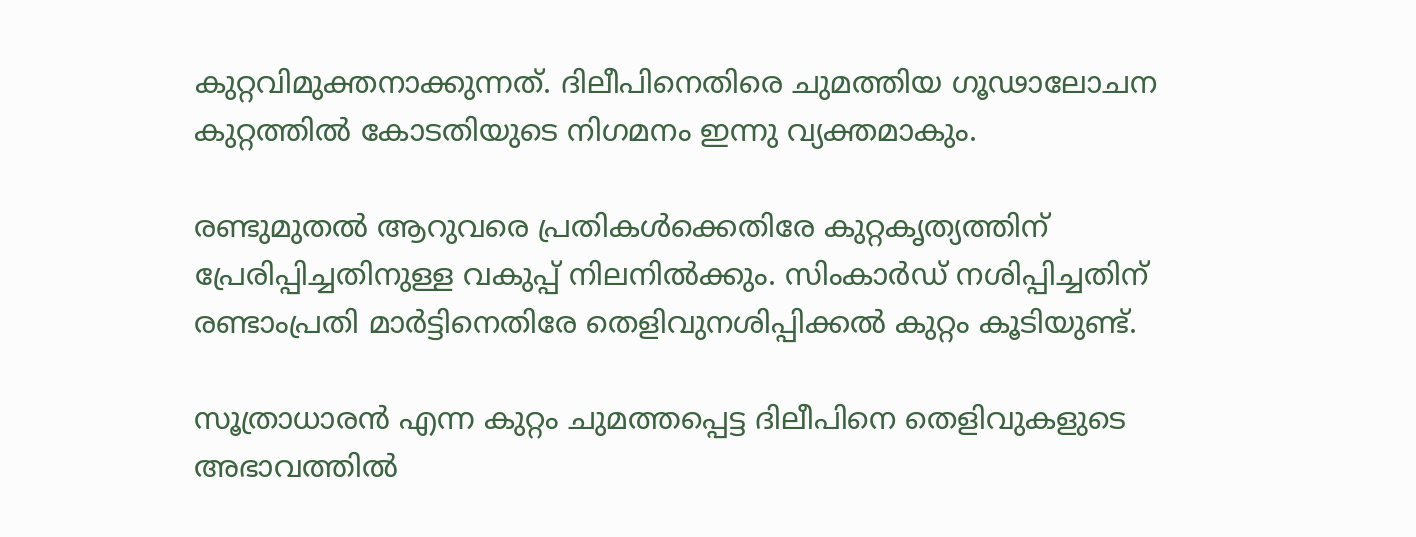കുറ്റവിമുക്തനാക്കുന്നത്. ദിലീപിനെതിരെ ചുമത്തിയ ഗൂഢാലോചന കുറ്റത്തില്‍ കോടതിയുടെ നിഗമനം ഇന്നു വ്യക്തമാകും.

രണ്ടുമുതൽ ആറുവരെ പ്രതികൾക്കെതിരേ കുറ്റകൃത്യത്തിന് പ്രേരിപ്പിച്ചതിനുള്ള വകുപ്പ് നിലനിൽക്കും. സിംകാർഡ് നശിപ്പിച്ചതിന് രണ്ടാംപ്രതി മാർട്ടിനെതിരേ തെളിവുനശിപ്പിക്കൽ കുറ്റം കൂടിയുണ്ട്.

സൂത്രാധാരൻ എന്ന കുറ്റം ചുമത്തപ്പെട്ട ദിലീപിനെ തെളിവുകളുടെ അഭാവത്തിൽ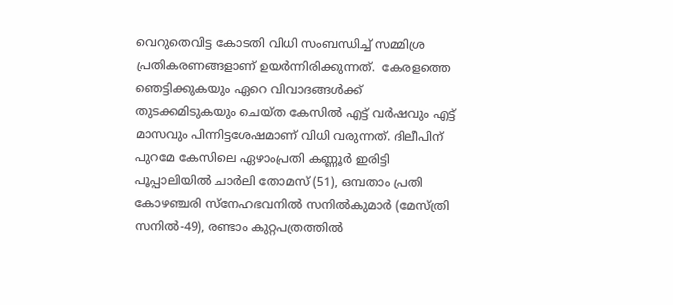വെറുതെവിട്ട കോടതി വിധി സംബന്ധിച്ച് സമ്മിശ്ര പ്രതികരണങ്ങളാണ് ഉയർന്നിരിക്കുന്നത്.  കേരളത്തെ ഞെട്ടിക്കുകയും ഏറെ വിവാദങ്ങൾക്ക് തുടക്കമിടുകയും ചെയ്ത കേസിൽ എട്ട് വർഷവും എട്ട് മാസവും പിന്നിട്ടശേഷമാണ് വിധി വരുന്നത്. ദിലീപിന് പുറമേ കേസിലെ ഏഴാംപ്രതി കണ്ണൂർ ഇരിട്ടി പൂപ്പാലിയിൽ ചാർലി തോമസ് (51), ഒമ്പതാം പ്രതി കോഴഞ്ചരി സ്‌നേഹഭവനിൽ സനിൽകുമാർ (മേസ്ത്രി സനിൽ-49), രണ്ടാം കുറ്റപത്രത്തിൽ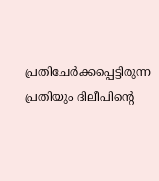പ്രതിചേർക്കപ്പെട്ടിരുന്ന പ്രതിയും ദിലീപിന്റെ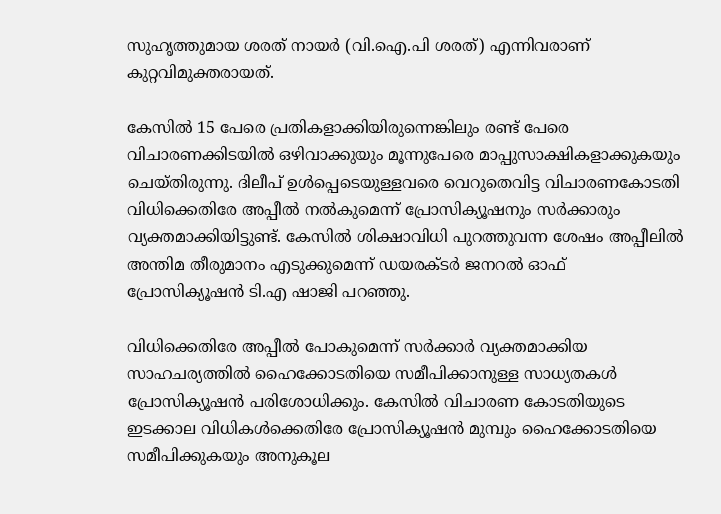സുഹൃത്തുമായ ശരത് നായർ (വി.ഐ.പി ശരത്) എന്നിവരാണ് കുറ്റവിമുക്തരായത്.

കേസിൽ 15 പേരെ പ്രതികളാക്കിയിരുന്നെങ്കിലും രണ്ട് പേരെ വിചാരണക്കിടയിൽ ഒഴിവാക്കുയും മൂന്നുപേരെ മാപ്പുസാക്ഷികളാക്കുകയും ചെയ്തിരുന്നു. ദിലീപ് ഉൾപ്പെടെയുള്ളവരെ വെറുതെവിട്ട വിചാരണകോടതി വിധിക്കെതിരേ അപ്പീൽ നൽകുമെന്ന് പ്രോസിക്യൂഷനും സർക്കാരും വ്യക്തമാക്കിയിട്ടുണ്ട്. കേസിൽ ശിക്ഷാവിധി പുറത്തുവന്ന ശേഷം അപ്പീലിൽ അന്തിമ തീരുമാനം എടുക്കുമെന്ന് ഡയരക്ടർ ജനറൽ ഓഫ്  പ്രോസിക്യൂഷൻ ടി.എ ഷാജി പറഞ്ഞു.

വിധിക്കെതിരേ അപ്പീൽ പോകുമെന്ന് സർക്കാർ വ്യക്തമാക്കിയ സാഹചര്യത്തിൽ ഹൈക്കോടതിയെ സമീപിക്കാനുള്ള സാധ്യതകൾ പ്രോസിക്യൂഷൻ പരിശോധിക്കും. കേസിൽ വിചാരണ കോടതിയുടെ ഇടക്കാല വിധികൾക്കെതിരേ പ്രോസിക്യൂഷൻ മുമ്പും ഹൈക്കോടതിയെ സമീപിക്കുകയും അനുകൂല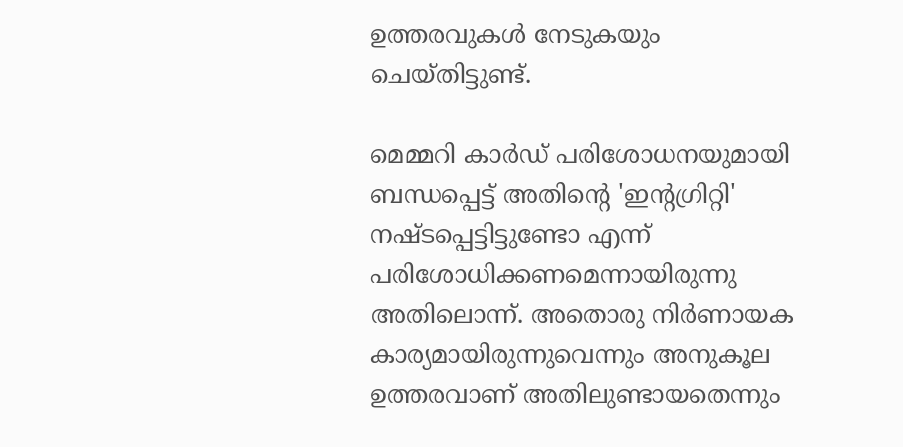ഉത്തരവുകൾ നേടുകയും ചെയ്തിട്ടുണ്ട്.

മെമ്മറി കാർഡ് പരിശോധനയുമായി ബന്ധപ്പെട്ട് അതിന്റെ 'ഇന്റഗ്രിറ്റി' നഷ്ടപ്പെട്ടിട്ടുണ്ടോ എന്ന് പരിശോധിക്കണമെന്നായിരുന്നു അതിലൊന്ന്. അതൊരു നിർണായക കാര്യമായിരുന്നുവെന്നും അനുകൂല ഉത്തരവാണ് അതിലുണ്ടായതെന്നും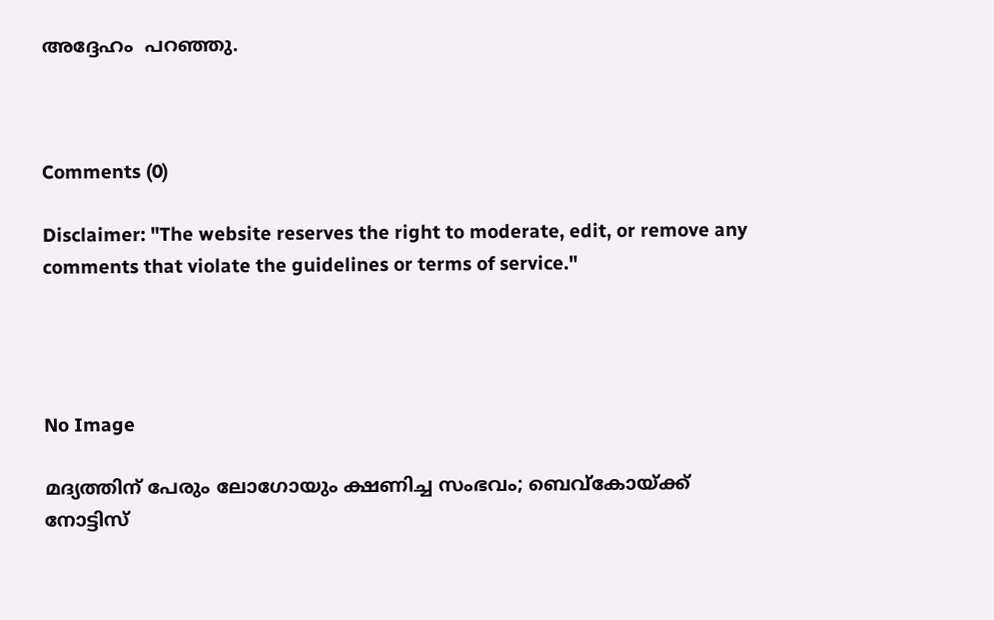അദ്ദേഹം  പറഞ്ഞു.



Comments (0)

Disclaimer: "The website reserves the right to moderate, edit, or remove any comments that violate the guidelines or terms of service."




No Image

മദ്യത്തിന് പേരും ലോഗോയും ക്ഷണിച്ച സംഭവം; ബെവ്‌കോയ്ക്ക് നോട്ടിസ്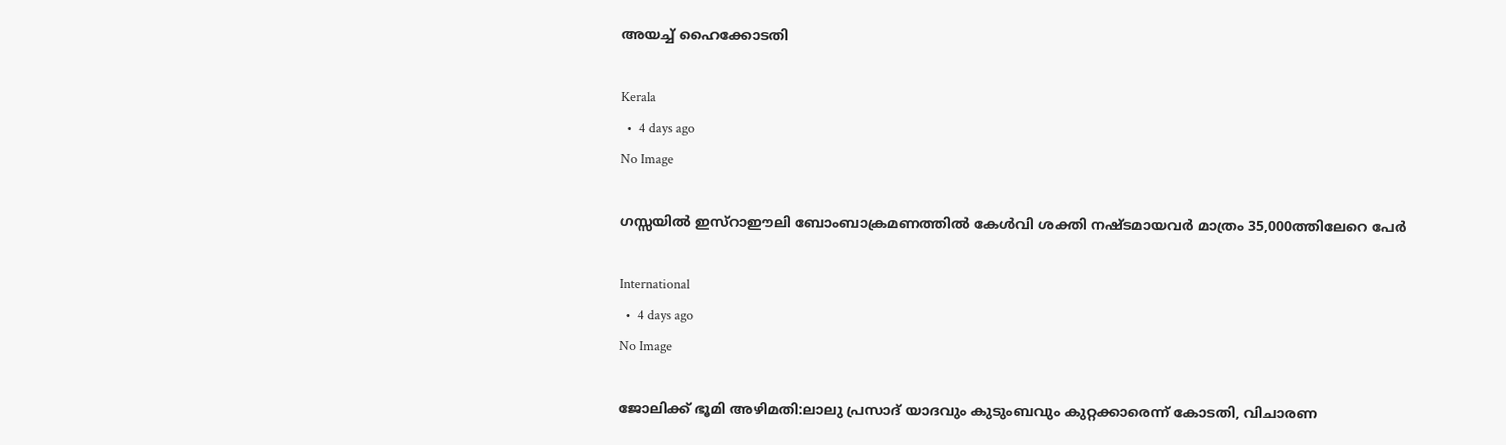അയച്ച് ഹൈക്കോടതി

Kerala
  •  4 days ago
No Image

ഗസ്സയില്‍ ഇസ്‌റാഈലി ബോംബാക്രമണത്തില്‍ കേള്‍വി ശക്തി നഷ്ടമായവര്‍ മാത്രം 35,000ത്തിലേറെ പേര്‍

International
  •  4 days ago
No Image

ജോലിക്ക് ഭൂമി അഴിമതി:ലാലു പ്രസാദ് യാദവും കുടുംബവും കുറ്റക്കാരെന്ന് കോടതി, വിചാരണ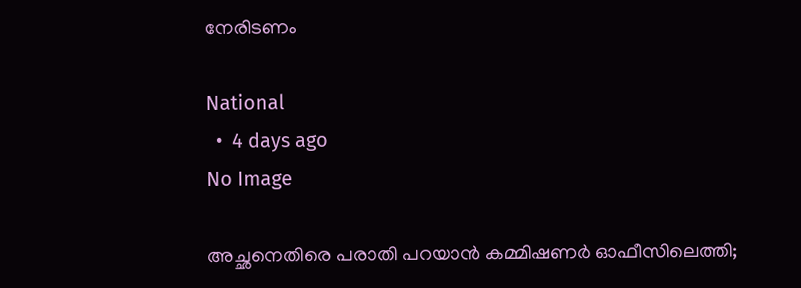നേരിടണം

National
  •  4 days ago
No Image

അച്ഛനെതിരെ പരാതി പറയാൻ കമ്മിഷണർ ഓഫീസിലെത്തി;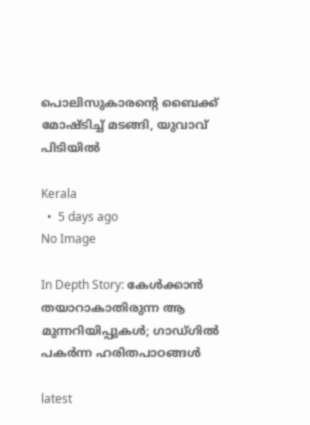പൊലിസുകാരന്റെ ബൈക്ക് മോഷ്ടിച്ച് മടങ്ങി, യുവാവ് പിടിയിൽ

Kerala
  •  5 days ago
No Image

In Depth Story: കേള്‍ക്കാന്‍ തയാറാകാതിരുന്ന ആ മുന്നറിയിപ്പുകള്‍; ഗാഡ്ഗില്‍ പകര്‍ന്ന ഹരിതപാഠങ്ങള്‍

latest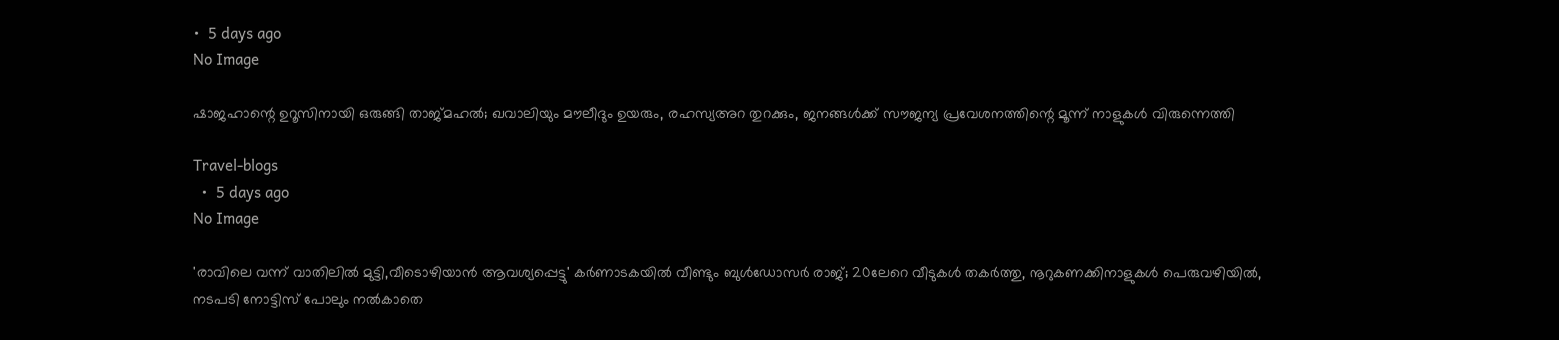•  5 days ago
No Image

ഷാജഹാന്റെ ഉറൂസിനായി ഒരുങ്ങി താജ്മഹൽ; ഖവാലിയും മൗലീദും ഉയരും, രഹസ്യഅറ തുറക്കും, ജനങ്ങൾക്ക് സൗജന്യ പ്രവേശനത്തിന്റെ മൂന്ന് നാളുകൾ വിരുന്നെത്തി

Travel-blogs
  •  5 days ago
No Image

'രാവിലെ വന്ന് വാതിലില്‍ മുട്ടി,വീടൊഴിയാന്‍ ആവശ്യപ്പെട്ടു' കര്‍ണാടകയില്‍ വീണ്ടും ബുള്‍ഡോസര്‍ രാജ്; 20ലേറെ വീടുകള്‍ തകര്‍ത്തു, നൂറുകണക്കിനാളുകള്‍ പെരുവഴിയില്‍, നടപടി നോട്ടിസ് പോലും നല്‍കാതെ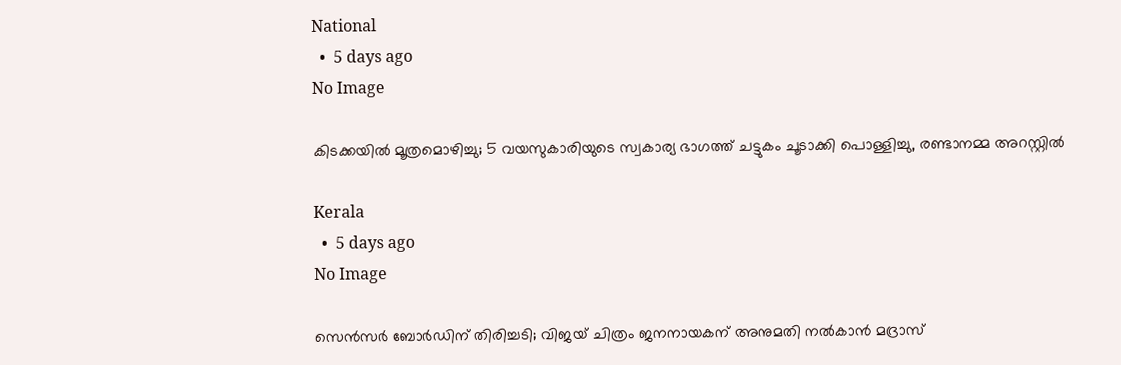National
  •  5 days ago
No Image

കിടക്കയില്‍ മൂത്രമൊഴിച്ചു; 5 വയസുകാരിയുടെ സ്വകാര്യ ഭാഗത്ത് ചട്ടുകം ചൂടാക്കി പൊള്ളിച്ചു, രണ്ടാനമ്മ അറസ്റ്റില്‍

Kerala
  •  5 days ago
No Image

സെന്‍സര്‍ ബോര്‍ഡിന് തിരിച്ചടി; വിജയ് ചിത്രം ജനനായകന് അനുമതി നല്‍കാന്‍ മദ്രാസ്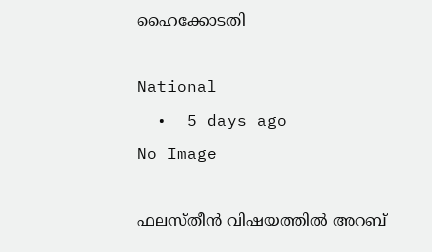ഹൈക്കോടതി

National
  •  5 days ago
No Image

ഫലസ്തീന്‍ വിഷയത്തില്‍ അറബ്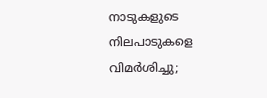നാടുകളുടെ നിലപാടുകളെ വിമര്‍ശിച്ചു;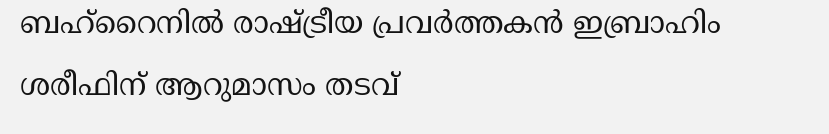ബഹ്‌റൈനില്‍ രാഷ്ട്രീയ പ്രവര്‍ത്തകന്‍ ഇബ്രാഹിം ശരീഫിന് ആറുമാസം തടവ്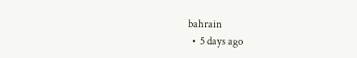bahrain
  •  5 days ago